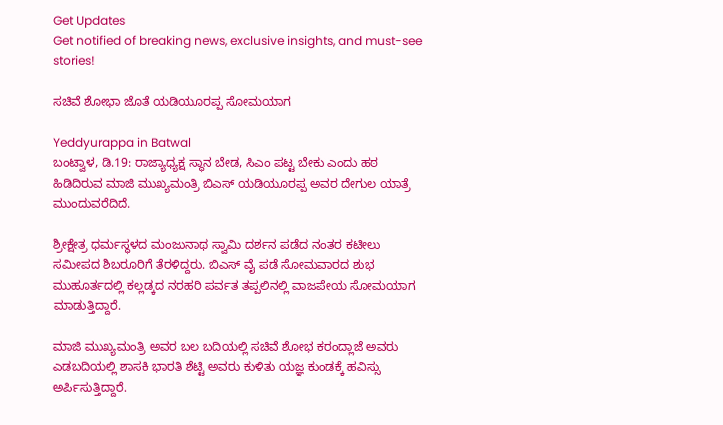Get Updates
Get notified of breaking news, exclusive insights, and must-see stories!

ಸಚಿವೆ ಶೋಭಾ ಜೊತೆ ಯಡಿಯೂರಪ್ಪ ಸೋಮಯಾಗ

Yeddyurappa in Batwal
ಬಂಟ್ವಾಳ, ಡಿ.19: ರಾಜ್ಯಾಧ್ಯಕ್ಷ ಸ್ಥಾನ ಬೇಡ, ಸಿಎಂ ಪಟ್ಟ ಬೇಕು ಎಂದು ಹಠ ಹಿಡಿದಿರುವ ಮಾಜಿ ಮುಖ್ಯಮಂತ್ರಿ ಬಿಎಸ್ ಯಡಿಯೂರಪ್ಪ ಅವರ ದೇಗುಲ ಯಾತ್ರೆ ಮುಂದುವರೆದಿದೆ.

ಶ್ರೀಕ್ಷೇತ್ರ ಧರ್ಮಸ್ಥಳದ ಮಂಜುನಾಥ ಸ್ವಾಮಿ ದರ್ಶನ ಪಡೆದ ನಂತರ ಕಟೀಲು ಸಮೀಪದ ಶಿಬರೂರಿಗೆ ತೆರಳಿದ್ದರು. ಬಿಎಸ್ ವೈ ಪಡೆ ಸೋಮವಾರದ ಶುಭ ಮುಹೂರ್ತದಲ್ಲಿ ಕಲ್ಲಡ್ಕದ ನರಹರಿ ಪರ್ವತ ತಪ್ಪಲಿನಲ್ಲಿ ವಾಜಪೇಯ ಸೋಮಯಾಗ ಮಾಡುತ್ತಿದ್ದಾರೆ.

ಮಾಜಿ ಮುಖ್ಯಮಂತ್ರಿ ಅವರ ಬಲ ಬದಿಯಲ್ಲಿ ಸಚಿವೆ ಶೋಭ ಕರಂದ್ಲಾಜೆ ಅವರು ಎಡಬದಿಯಲ್ಲಿ ಶಾಸಕಿ ಭಾರತಿ ಶೆಟ್ಟಿ ಅವರು ಕುಳಿತು ಯಜ್ಞ ಕುಂಡಕ್ಕೆ ಹವಿಸ್ಸು ಅರ್ಪಿಸುತ್ತಿದ್ದಾರೆ.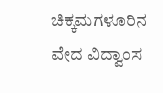ಚಿಕ್ಕಮಗಳೂರಿನ ವೇದ ವಿದ್ವಾಂಸ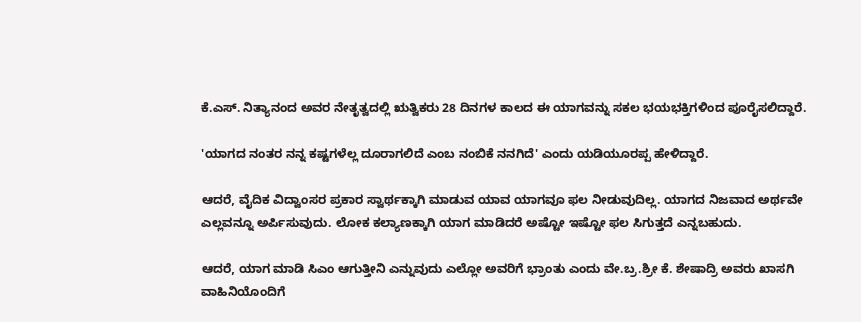ಕೆ.ಎಸ್. ನಿತ್ಯಾನಂದ ಅವರ ನೇತೃತ್ವದಲ್ಲಿ ಋತ್ವಿಕರು 28 ದಿನಗಳ ಕಾಲದ ಈ ಯಾಗವನ್ನು ಸಕಲ ಭಯಭಕ್ತಿಗಳಿಂದ ಪೂರೈಸಲಿದ್ದಾರೆ.

'ಯಾಗದ ನಂತರ ನನ್ನ ಕಷ್ಟಗಳೆಲ್ಲ ದೂರಾಗಲಿದೆ ಎಂಬ ನಂಬಿಕೆ ನನಗಿದೆ' ಎಂದು ಯಡಿಯೂರಪ್ಪ ಹೇಳಿದ್ದಾರೆ.

ಆದರೆ, ವೈದಿಕ ವಿದ್ವಾಂಸರ ಪ್ರಕಾರ ಸ್ವಾರ್ಥಕ್ಕಾಗಿ ಮಾಡುವ ಯಾವ ಯಾಗವೂ ಫಲ ನೀಡುವುದಿಲ್ಲ. ಯಾಗದ ನಿಜವಾದ ಅರ್ಥವೇ ಎಲ್ಲವನ್ನೂ ಅರ್ಪಿಸುವುದು. ಲೋಕ ಕಲ್ಯಾಣಕ್ಕಾಗಿ ಯಾಗ ಮಾಡಿದರೆ ಅಷ್ಟೋ ಇಷ್ಟೋ ಫಲ ಸಿಗುತ್ತದೆ ಎನ್ನಬಹುದು.

ಆದರೆ, ಯಾಗ ಮಾಡಿ ಸಿಎಂ ಆಗುತ್ತೀನಿ ಎನ್ನುವುದು ಎಲ್ಲೋ ಅವರಿಗೆ ಭ್ರಾಂತು ಎಂದು ವೇ.ಬ್ರ.ಶ್ರೀ ಕೆ. ಶೇಷಾದ್ರಿ ಅವರು ಖಾಸಗಿ ವಾಹಿನಿಯೊಂದಿಗೆ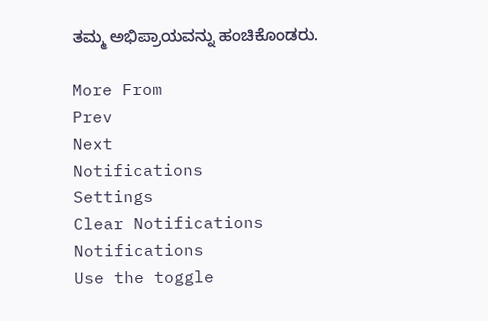ತಮ್ಮ ಅಭಿಪ್ರಾಯವನ್ನು ಹಂಚಿಕೊಂಡರು.

More From
Prev
Next
Notifications
Settings
Clear Notifications
Notifications
Use the toggle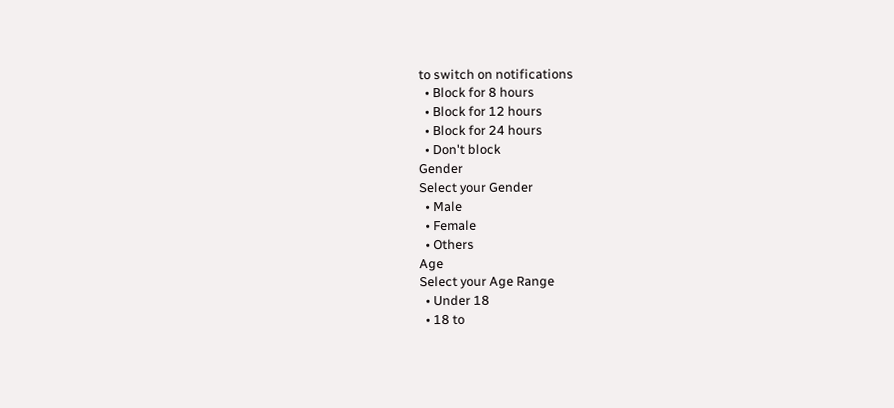to switch on notifications
  • Block for 8 hours
  • Block for 12 hours
  • Block for 24 hours
  • Don't block
Gender
Select your Gender
  • Male
  • Female
  • Others
Age
Select your Age Range
  • Under 18
  • 18 to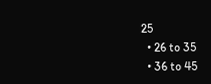25
  • 26 to 35
  • 36 to 45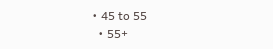• 45 to 55
  • 55+